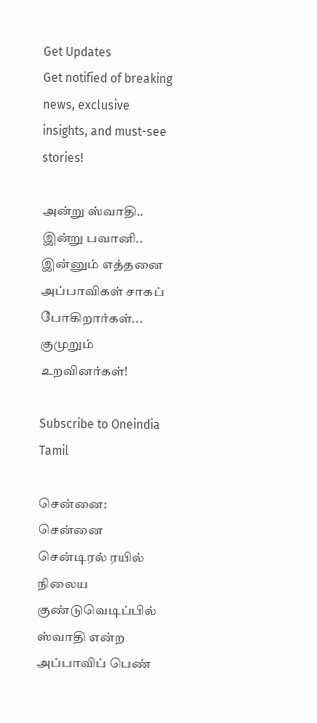Get Updates
Get notified of breaking news, exclusive insights, and must-see stories!

அன்று ஸ்வாதி.. இன்று பவானி.. இன்னும் எத்தனை அப்பாவிகள் சாகப் போகிறார்கள்... குமுறும் உறவினர்கள்!

Subscribe to Oneindia Tamil

சென்னை: சென்னை சென்டிரல் ரயில் நிலைய குண்டுவெடிப்பில் ஸ்வாதி என்ற அப்பாவிப் பெண்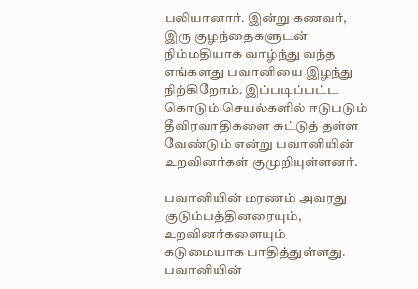பலியானார். இன்று கணவர், இரு குழந்தைகளுடன் நிம்மதியாக வாழ்ந்து வந்த எங்களது பவானியை இழந்து நிற்கிறோம். இப்படிப்பட்ட கொடும் செயல்களில் ஈடுபடும் தீவிரவாதிகளை சுட்டுத் தள்ள வேண்டும் என்று பவானியின் உறவினர்கள் குமுறியுள்ளனர்.

பவானியின் மரணம் அவரது குடும்பத்தினரையும், உறவினர்களையும் கடுமையாக பாதித்துள்ளது. பவானியின்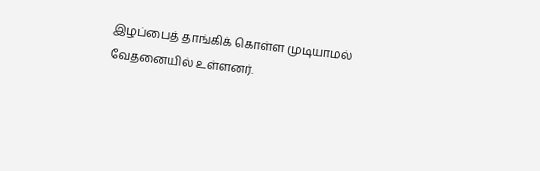இழப்பைத் தாங்கிக் கொள்ள முடியாமல் வேதனையில் உள்ளனர்.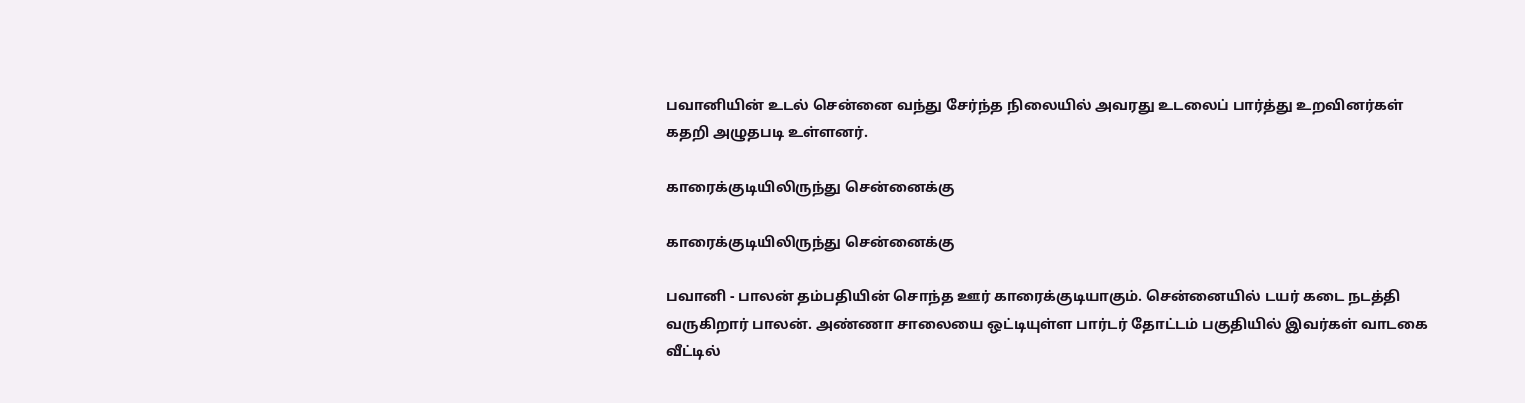பவானியின் உடல் சென்னை வந்து சேர்ந்த நிலையில் அவரது உடலைப் பார்த்து உறவினர்கள் கதறி அழுதபடி உள்ளனர்.

காரைக்குடியிலிருந்து சென்னைக்கு

காரைக்குடியிலிருந்து சென்னைக்கு

பவானி - பாலன் தம்பதியின் சொந்த ஊர் காரைக்குடியாகும். சென்னையில் டயர் கடை நடத்தி வருகிறார் பாலன். அண்ணா சாலையை ஒட்டியுள்ள பார்டர் தோட்டம் பகுதியில் இவர்கள் வாடகை வீட்டில்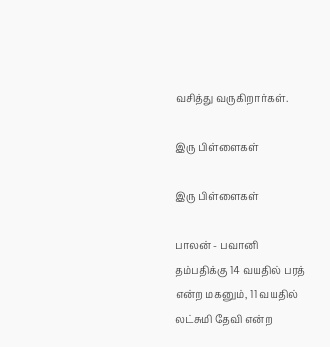வசித்து வருகிறார்கள்.

இரு பிள்ளைகள்

இரு பிள்ளைகள்

பாலன் - பவானி தம்பதிக்கு 14 வயதில் பரத் என்ற மகனும், 11 வயதில் லட்சுமி தேவி என்ற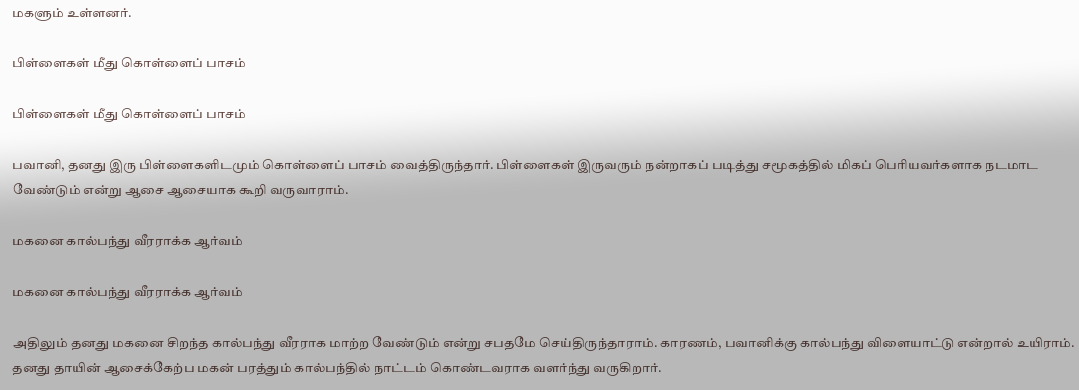மகளும் உள்ளனர்.

பிள்ளைகள் மீது கொள்ளைப் பாசம்

பிள்ளைகள் மீது கொள்ளைப் பாசம்

பவானி, தனது இரு பிள்ளைகளிடமும் கொள்ளைப் பாசம் வைத்திருந்தார். பிள்ளைகள் இருவரும் நன்றாகப் படித்து சமூகத்தில் மிகப் பெரியவர்களாக நடமாட வேண்டும் என்று ஆசை ஆசையாக கூறி வருவாராம்.

மகனை கால்பந்து வீரராக்க ஆர்வம்

மகனை கால்பந்து வீரராக்க ஆர்வம்

அதிலும் தனது மகனை சிறந்த கால்பந்து வீரராக மாற்ற வேண்டும் என்று சபதமே செய்திருந்தாராம். காரணம், பவானிக்கு கால்பந்து விளையாட்டு என்றால் உயிராம். தனது தாயின் ஆசைக்கேற்ப மகன் பரத்தும் கால்பந்தில் நாட்டம் கொண்டவராக வளர்ந்து வருகிறார்.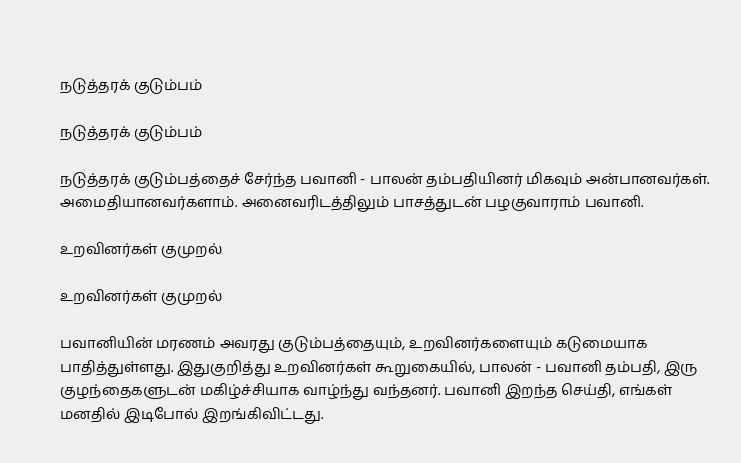நடுத்தரக் குடும்பம்

நடுத்தரக் குடும்பம்

நடுத்தரக் குடும்பத்தைச் சேர்ந்த பவானி - பாலன் தம்பதியினர் மிகவும் அன்பானவர்கள். அமைதியானவர்களாம். அனைவரிடத்திலும் பாசத்துடன் பழகுவாராம் பவானி.

உறவினர்கள் குமுறல்

உறவினர்கள் குமுறல்

பவானியின் மரணம் அவரது குடும்பத்தையும், உறவினர்களையும் கடுமையாக பாதித்துள்ளது. இதுகுறித்து உறவினர்கள் கூறுகையில், பாலன் - பவானி தம்பதி, இரு குழந்தைகளுடன் மகிழ்ச்சியாக வாழ்ந்து வந்தனர். பவானி இறந்த செய்தி, எங்கள் மனதில் இடிபோல் இறங்கிவிட்டது.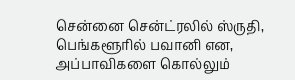சென்னை சென்ட்ரலில் ஸ்ருதி, பெங்களூரில் பவானி என, அப்பாவிகளை கொல்லும்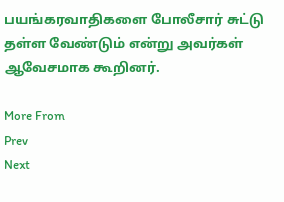பயங்கரவாதிகளை போலீசார் சுட்டு தள்ள வேண்டும் என்று அவர்கள் ஆவேசமாக கூறினர்.

More From
Prev
Next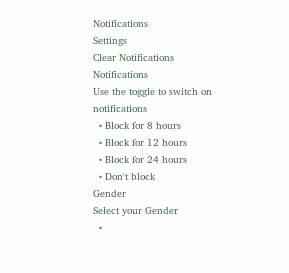Notifications
Settings
Clear Notifications
Notifications
Use the toggle to switch on notifications
  • Block for 8 hours
  • Block for 12 hours
  • Block for 24 hours
  • Don't block
Gender
Select your Gender
  •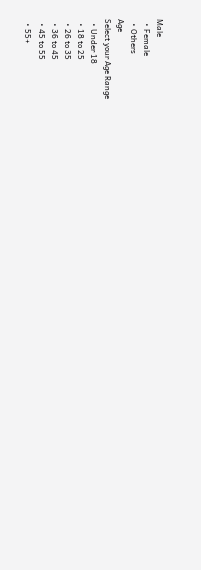Male
  • Female
  • Others
Age
Select your Age Range
  • Under 18
  • 18 to 25
  • 26 to 35
  • 36 to 45
  • 45 to 55
  • 55+